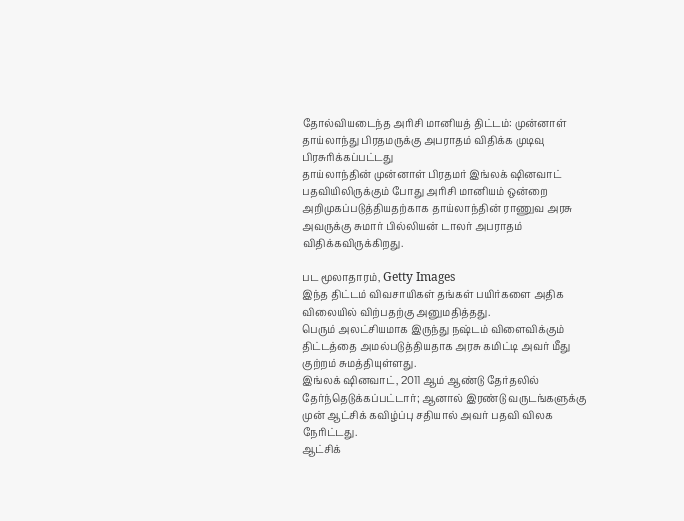தோல்வியடைந்த அரிசி மானியத் திட்டம்: முன்னாள் தாய்லாந்து பிரதமருக்கு அபராதம் விதிக்க முடிவு
பிரசுரிக்கப்பட்டது
தாய்லாந்தின் முன்னாள் பிரதமர் இங்லக் ஷினவாட் பதவியிலிருக்கும் போது அரிசி மானியம் ஒன்றை அறிமுகப்படுத்தியதற்காக தாய்லாந்தின் ராணுவ அரசு அவருக்கு சுமார் பில்லியன் டாலர் அபராதம் விதிக்கவிருக்கிறது.

பட மூலாதாரம், Getty Images
இந்த திட்டம் விவசாயிகள் தங்கள் பயிர்களை அதிக விலையில் விற்பதற்கு அனுமதித்தது.
பெரும் அலட்சியமாக இருந்து நஷ்டம் விளைவிக்கும் திட்டத்தை அமல்படுத்தியதாக அரசு கமிட்டி அவர் மீது குற்றம் சுமத்தியுள்ளது.
இங்லக் ஷினவாட், 2011 ஆம் ஆண்டு தேர்தலில் தேர்ந்தெடுக்கப்பட்டார்; ஆனால் இரண்டு வருடங்களுக்கு முன் ஆட்சிக் கவிழ்ப்பு சதியால் அவர் பதவி விலக நேரிட்டது.
ஆட்சிக்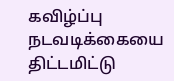கவிழ்ப்பு நடவடிக்கையை திட்டமிட்டு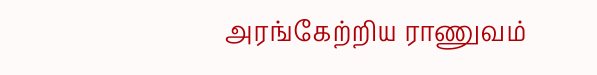அரங்கேற்றிய ராணுவம்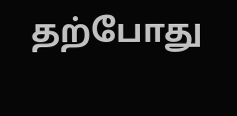தற்போது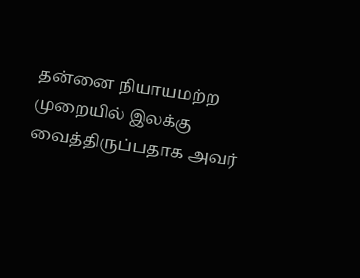தன்னை நியாயமற்ற முறையில் இலக்கு வைத்திருப்பதாக அவர்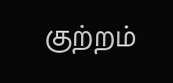குற்றம்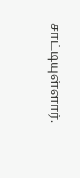சாட்டியுள்ளார்.